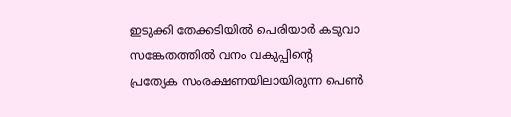ഇടുക്കി തേക്കടിയിൽ പെരിയാർ കടുവാ സങ്കേതത്തിൽ വനം വകുപ്പിന്റെ പ്രത്യേക സംരക്ഷണയിലായിരുന്ന പെൺ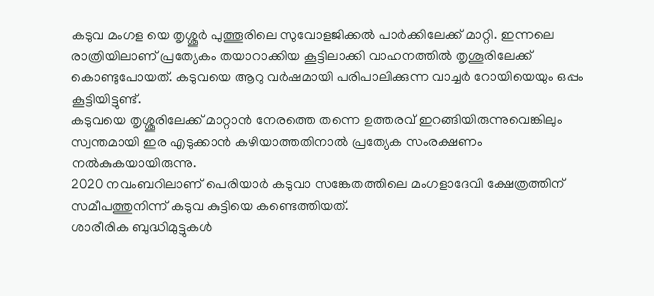കടുവ മംഗള യെ തൃശ്ശൂർ പുത്തൂരിലെ സുവോളജിക്കൽ പാർക്കിലേക്ക് മാറ്റി. ഇന്നലെ രാത്രിയിലാണ് പ്രത്യേകം തയാറാക്കിയ കൂട്ടിലാക്കി വാഹനത്തിൽ തൃശൂരിലേക്ക് കൊണ്ടുപോയത്. കടുവയെ ആറു വർഷമായി പരിപാലിക്കുന്ന വാച്ചർ റോയിയെയും ഒപ്പം കൂട്ടിയിട്ടുണ്ട്.
കടുവയെ തൃശ്ശൂരിലേക്ക് മാറ്റാൻ നേരത്തെ തന്നെ ഉത്തരവ് ഇറങ്ങിയിരുന്നുവെങ്കിലും സ്വന്തമായി ഇര എടുക്കാൻ കഴിയാത്തതിനാൽ പ്രത്യേക സംരക്ഷണം നൽകുകയായിരുന്നു.
2020 നവംബറിലാണ് പെരിയാർ കടുവാ സങ്കേതത്തിലെ മംഗളാദേവി ക്ഷേത്രത്തിന് സമീപത്തുനിന്ന് കടുവ കുട്ടിയെ കണ്ടെത്തിയത്.
ശാരീരിക ബുദ്ധിമുട്ടുകൾ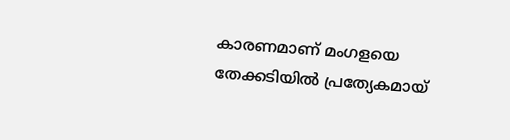കാരണമാണ് മംഗളയെ തേക്കടിയിൽ പ്രത്യേകമായ്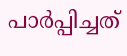പാർപ്പിച്ചത്